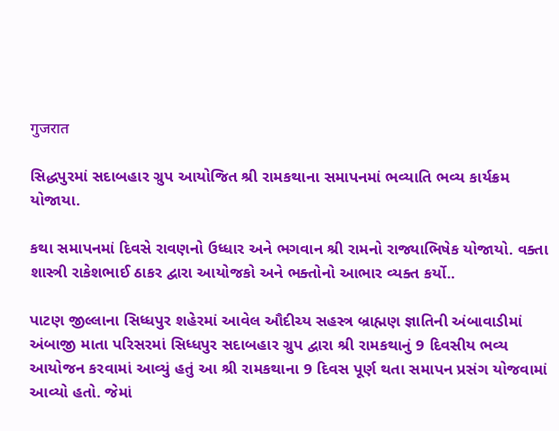गुजरात

સિદ્ધપુરમાં સદાબહાર ગ્રુપ આયોજિત શ્રી રામકથાના સમાપનમાં ભવ્યાતિ ભવ્ય કાર્યક્રમ યોજાયા.

કથા સમાપનમાં દિવસે રાવણનો ઉધ્ધાર અને ભગવાન શ્રી રામનો રાજ્યાભિષેક યોજાયો. વક્તા શાસ્ત્રી રાકેશભાઈ ઠાકર દ્વારા આયોજકો અને ભક્તોનો આભાર વ્યક્ત કર્યો..

પાટણ જીલ્લાના સિધ્ધપુર શહેરમાં આવેલ ઔદીચ્ય સહસ્ત્ર બ્રાહ્મણ જ્ઞાતિની અંબાવાડીમાં અંબાજી માતા પરિસરમાં સિધ્ધપુર સદાબહાર ગ્રુપ દ્વારા શ્રી રામકથાનું 9 દિવસીય ભવ્ય આયોજન કરવામાં આવ્યું હતું આ શ્રી રામકથાના 9 દિવસ પૂર્ણ થતા સમાપન પ્રસંગ યોજવામાં આવ્યો હતો. જેમાં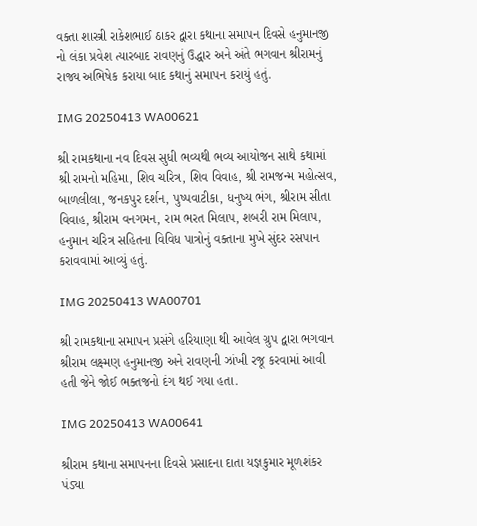વક્તા શાસ્ત્રી રાકેશભાઈ ઠાકર દ્વારા કથાના સમાપન દિવસે હનુમાનજી નો લંકા પ્રવેશ ત્યારબાદ રાવણનું ઉદ્ધાર અને અંતે ભગવાન શ્રીરામનું રાજ્ય અભિષેક કરાયા બાદ કથાનું સમાપન કરાયું હતું.

IMG 20250413 WA00621

શ્રી રામકથાના નવ દિવસ સુધી ભવ્યથી ભવ્ય આયોજન સાથે કથામાં શ્રી રામનો મહિમા, શિવ ચરિત્ર, શિવ વિવાહ, શ્રી રામજન્મ મહોત્સવ, બાળલીલા, જનકપુર દર્શન, પુષ્પવાટીકા, ધનુષ્ય ભંગ, શ્રીરામ સીતા વિવાહ, શ્રીરામ વનગમન, રામ ભરત મિલાપ, શબરી રામ મિલાપ, હનુમાન ચરિત્ર સહિતના વિવિધ પાત્રોનું વક્તાના મુખે સુંદર રસપાન કરાવવામાં આવ્યું હતું.

IMG 20250413 WA00701

શ્રી રામકથાના સમાપન પ્રસંગે હરિયાણા થી આવેલ ગ્રુપ દ્વારા ભગવાન શ્રીરામ લક્ષ્મણ હનુમાનજી અને રાવણની ઝાંખી રજૂ કરવામાં આવી હતી જેને જોઈ ભક્તજનો દંગ થઈ ગયા હતા.

IMG 20250413 WA00641

શ્રીરામ કથાના સમાપનના દિવસે પ્રસાદના દાતા યજ્ઞકુમાર મૂળશંકર પંડ્યા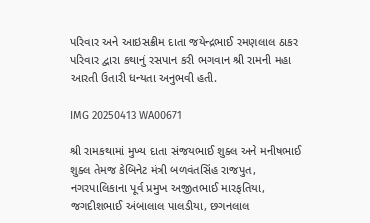પરિવાર અને આઇસક્રીમ દાતા જયેન્દ્રભાઈ રમણલાલ ઠાકર પરિવાર દ્વારા કથાનું રસપાન કરી ભગવાન શ્રી રામની મહા આરતી ઉતારી ધન્યતા અનુભવી હતી.

IMG 20250413 WA00671

શ્રી રામકથામાં મુખ્ય દાતા સંજયભાઈ શુક્લ અને મનીષભાઈ શુક્લ તેમજ કેબિનેટ મંત્રી બળવંતસિંહ રાજપુત, નગરપાલિકાના પૂર્વ પ્રમુખ અજીતભાઈ મારફતિયા, જગદીશભાઈ અંબાલાલ પાલડીયા, છગનલાલ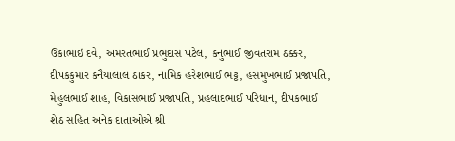ઉકાભાઇ દવે, અમરતભાઈ પ્રભુદાસ પટેલ, કનુભાઈ જીવતરામ ઠક્કર, દીપકકુમાર કનૈયાલાલ ઠાકર, નામિક હરેશભાઈ ભટ્ટ, હસમુખભાઈ પ્રજાપતિ, મેહુલભાઈ શાહ, વિકાસભાઈ પ્રજાપતિ, પ્રહલાદભાઈ પરિધાન, દીપકભાઈ શેઠ સહિત અનેક દાતાઓએ શ્રી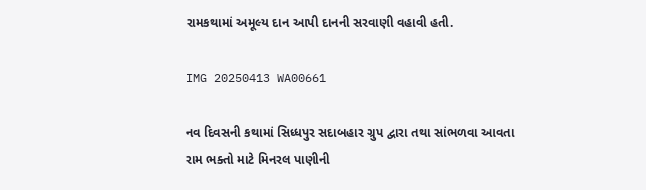રામકથામાં અમૂલ્ય દાન આપી દાનની સરવાણી વહાવી હતી.

IMG 20250413 WA00661

નવ દિવસની કથામાં સિધ્ધપુર સદાબહાર ગ્રુપ દ્વારા તથા સાંભળવા આવતા રામ ભક્તો માટે મિનરલ પાણીની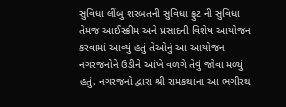સુવિધા લીંબુ શરબતની સુવિધા ફ્રુટ ની સુવિધા તેમજ આઈસ્ક્રીમ અને પ્રસાદની વિશેષ આયોજન કરવામાં આવ્યું હતું તેઓનું આ આયોજન નગરજનોને ઉડીને આંખે વળગે તેવું જોવા મળ્યું હતું. નગરજનો દ્વારા શ્રી રામકથાના આ ભગીરથ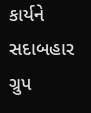કાર્યને સદાબહાર ગ્રુપ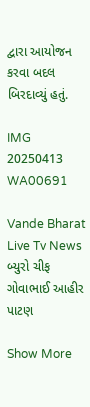દ્વારા આયોજન કરવા બદલ બિરદાવ્યું હતું.

IMG 20250413 WA00691

Vande Bharat Live Tv News બ્યુરો ચીફ ગોવાભાઈ આહીર પાટણ

Show More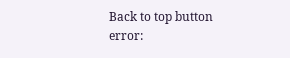Back to top button
error: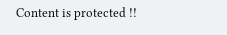Content is protected !!